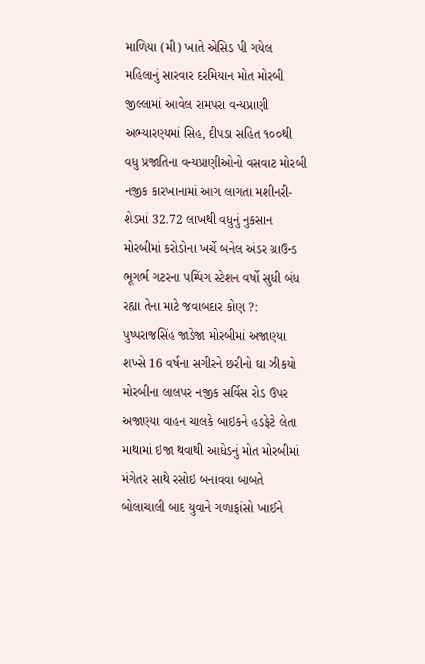માળિયા (મી) ખાતે એસિડ પી ગયેલ મહિલાનું સારવાર દરમિયાન મોત મોરબી જીલ્લામાં આવેલ રામપરા વન્યપ્રાણી અભ્યારણ્યમાં સિહ, દીપડા સહિત ૧૦૦થી વધુ પ્રજાતિના વન્યપ્રાણીઓનો વસવાટ મોરબી નજીક કારખાનામાં આગ લાગતા મશીનરી-શેડમાં 32.72 લાખથી વધુનું નુકસાન મોરબીમાં કરોડોના ખર્ચે બનેલ અંડર ગ્રાઉન્ડ ભૂગર્ભ ગટરના પમ્પિંગ સ્ટેશન વર્ષો સુધી બંધ રહ્યા તેના માટે જવાબદાર કોણ ?: પુષ્પરાજસિંહ જાડેજા મોરબીમાં અજાણ્યા શખ્સે 16 વર્ષના સગીરને છરીનો ઘા ઝીકયો મોરબીના લાલપર નજીક સર્વિસ રોડ ઉપર અજાણ્યા વાહન ચાલકે બાઇકને હડફેટે લેતા માથામાં ઇજા થવાથી આધેડનું મોત મોરબીમાં મંગેતર સાથે રસોઇ બનાવવા બાબતે બોલાચાલી બાદ યુવાને ગળાફાંસો ખાઈને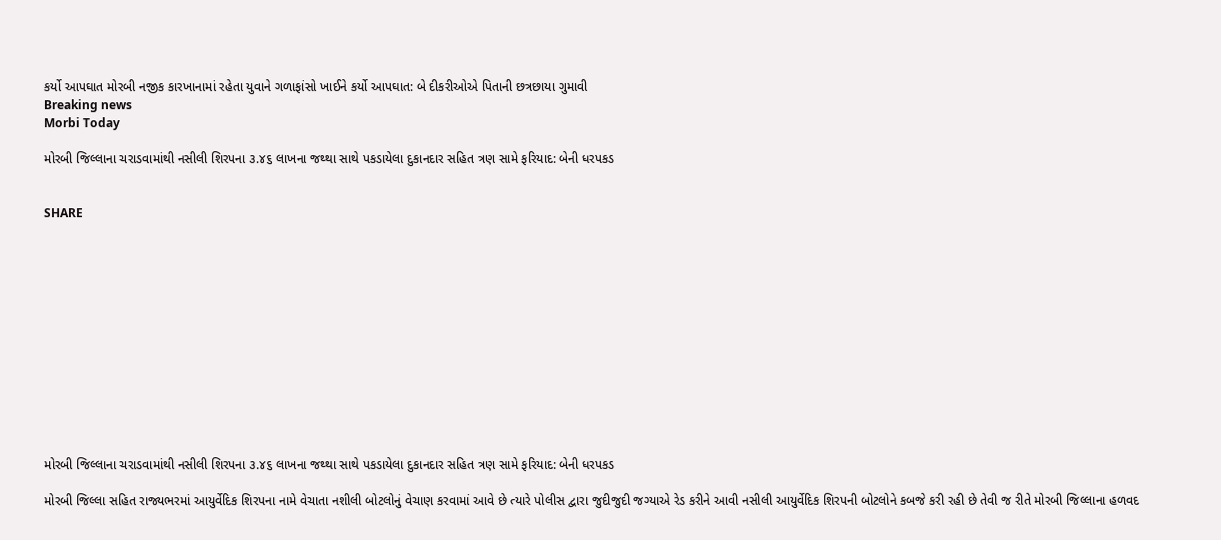કર્યો આપઘાત મોરબી નજીક કારખાનામાં રહેતા યુવાને ગળાફાંસો ખાઈને કર્યો આપઘાત: બે દીકરીઓએ પિતાની છત્રછાયા ગુમાવી
Breaking news
Morbi Today

મોરબી જિલ્લાના ચરાડવામાંથી નસીલી શિરપના ૩.૪૬ લાખના જથ્થા સાથે પકડાયેલા દુકાનદાર સહિત ત્રણ સામે ફરિયાદ: બેની ધરપકડ


SHARE













મોરબી જિલ્લાના ચરાડવામાંથી નસીલી શિરપના ૩.૪૬ લાખના જથ્થા સાથે પકડાયેલા દુકાનદાર સહિત ત્રણ સામે ફરિયાદ: બેની ધરપકડ

મોરબી જિલ્લા સહિત રાજ્યભરમાં આયુર્વેદિક શિરપના નામે વેચાતા નશીલી બોટલોનું વેચાણ કરવામાં આવે છે ત્યારે પોલીસ દ્વારા જુદીજુદી જગ્યાએ રેડ કરીને આવી નસીલી આયુર્વેદિક શિરપની બોટલોને કબજે કરી રહી છે તેવી જ રીતે મોરબી જિલ્લાના હળવદ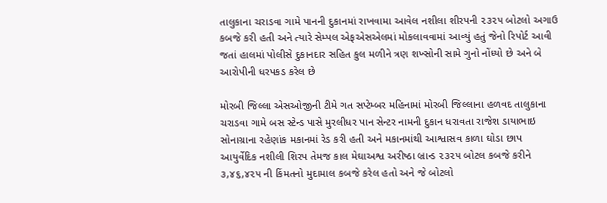તાલુકાના ચરાડવા ગામે પાનની દુકાનમાં રાખવામા આવેલ નશીલા શીરપની ૨૩૨૫ બોટલો અગાઉ કબજે કરી હતી અને ત્યારે સેમ્પલ એફએસએલમાં મોકલાવવામાં આવ્યું હતું જેનો રિપોર્ટ આવી જતાં હાલમાં પોલીસે દુકાનદાર સહિત કુલ મળીને ત્રણ શખ્સોની સામે ગુનો નોંધ્યો છે અને બે આરોપીની ધરપકડ કરેલ છે

મોરબી જિલ્લા એસઓજીની ટીમે ગત સપ્ટેમ્બર મહિનામાં મોરબી જિલ્લાના હળવદ તાલુકાના ચરાડવા ગામે બસ સ્ટેન્ડ પાસે મુરલીધર પાન સેન્ટર નામની દુકાન ધરાવતા રાજેશ ડાયાભાઇ સોનાગ્રાના રહેણાંક મકાનમાં રેડ કરી હતી અને મકાનમાંથી આશ્વાસવ કાળા ઘોડા છાપ આયુર્વેદિક નશીલી શિરપ તેમજ કાલ મેઘાઅશ્વ અરીષ્ઠા બ્રાન્ડ ૨૩૨૫ બોટલ કબજે કરીને ૩,૪૬,૪૨૫ ની કિંમતનો મુદામાલ કબજે કરેલ હતો અને જે બોટલો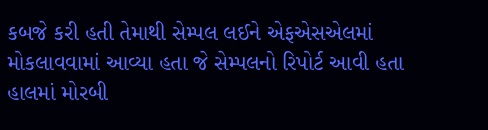કબજે કરી હતી તેમાથી સેમ્પલ લઈને એફએસએલમાં મોકલાવવામાં આવ્યા હતા જે સેમ્પલનો રિપોર્ટ આવી હતા હાલમાં મોરબી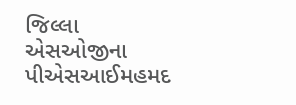જિલ્લા એસઓજીના પીએસઆઈમહમદ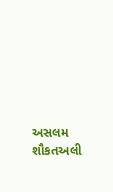અસલમ શૌકતઅલી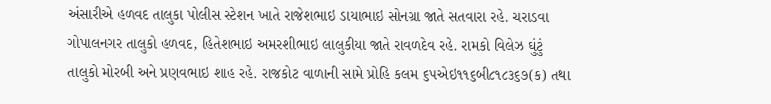અંસારીએ હળવદ તાલુકા પોલીસ સ્ટેશન ખાતે રાજેશભાઇ ડાયાભાઇ સોનગ્રા જાતે સતવારા રહે. ચરાડવા ગોપાલનગર તાલુકો હળવદ, હિતેશભાઇ અમરશીભાઇ લાલુકીયા જાતે રાવળદેવ રહે. રામકો વિલેઝ ઘુંટું તાલુકો મોરબી અને પ્રણવભાઇ શાહ રહે. રાજકોટ વાળાની સામે પ્રોહિ કલમ ૬૫એઇ૧૧૬બી૮૧૮૩૬૭(ક) તથા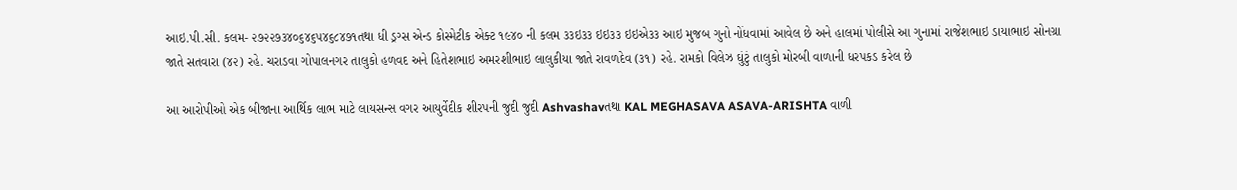આઇ.પી.સી. કલમ- ૨૭૨૨૭૩૪૦૬૪૬૫૪૬૮૪૭૧તથા ધી ડ્રગ્સ એન્ડ કોસ્મેટીક એક્ટ ૧૯૪૦ ની કલમ ૩૩ઇ૩૩ ઇઇ૩૩ ઇઇએ૩૩ આઇ મુજબ ગુનો નોંધવામાં આવેલ છે અને હાલમાં પોલીસે આ ગુનામાં રાજેશભાઇ ડાયાભાઇ સોનગ્રા જાતે સતવારા (૪૨) રહે. ચરાડવા ગોપાલનગર તાલુકો હળવદ અને હિતેશભાઇ અમરશીભાઇ લાલુકીયા જાતે રાવળદેવ (૩૧) રહે. રામકો વિલેઝ ઘુંટું તાલુકો મોરબી વાળાની ધરપકડ કરેલ છે

આ આરોપીઓ એક બીજાના આર્થિક લાભ માટે લાયસન્સ વગર આયુર્વેદીક શીરપની જુદી જુદી Ashvashavતથા KAL MEGHASAVA ASAVA-ARISHTA વાળી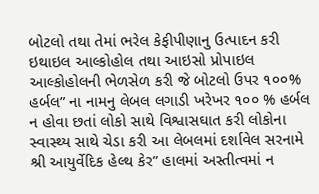બોટલો તથા તેમાં ભરેલ કેફીપીણાનુ ઉત્પાદન કરી ઇથાઇલ આલ્કોહોલ તથા આઇસો પ્રોપાઇલ આલ્કોહોલની ભેળસેળ કરી જે બોટલો ઉપર ૧૦૦% હર્બલ” ના નામનુ લેબલ લગાડી ખરેખર ૧૦૦ % હર્બલ ન હોવા છતાં લોકો સાથે વિશ્વાસઘાત કરી લોકોના સ્વાસ્થ્ય સાથે ચેડા કરી આ લેબલમાં દર્શાવેલ સરનામે શ્રી આયુર્વેદિક હેલ્થ કેર” હાલમાં અસ્તીત્વમાં ન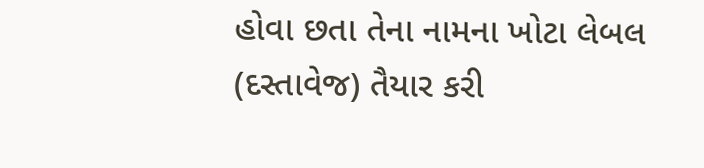હોવા છતા તેના નામના ખોટા લેબલ (દસ્તાવેજ) તૈયાર કરી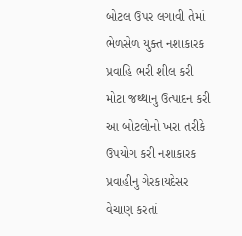બોટલ ઉપર લગાવી તેમાં ભેળસેળ યુક્ત નશાકારક પ્રવાહિ ભરી શીલ કરી મોટા જથ્થાનુ ઉત્પાદન કરી આ બોટલોનો ખરા તરીકે ઉપયોગ કરી નશાકારક પ્રવાહીનુ ગેરકાયદેસર વેચાણ કરતાં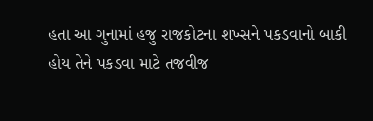હતા આ ગુનામાં હજુ રાજકોટના શખ્સને પકડવાનો બાકી હોય તેને પકડવા માટે તજવીજ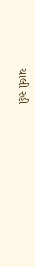ચાલી રહી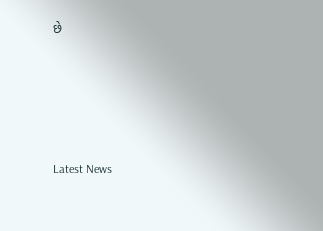છે






Latest News